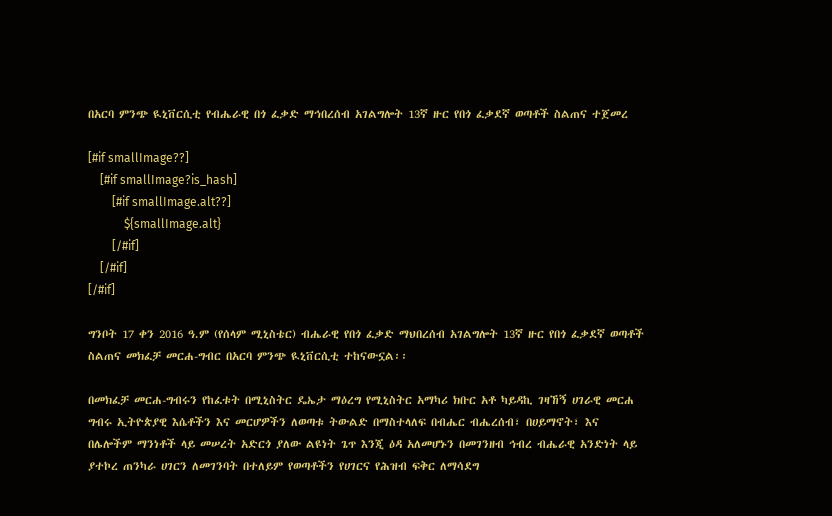በአርባ ምንጭ ዪኒቨርሲቲ የብሔራዊ በጎ ፈቃድ ማኅበረሰብ አገልግሎት 13ኛ ዙር የበጎ ፈቃደኛ ወጣቶች ስልጠና ተጀመረ

[#if smallImage??]
    [#if smallImage?is_hash]
        [#if smallImage.alt??]
            ${smallImage.alt}
        [/#if]
    [/#if]
[/#if]

ግንቦት 17 ቀን 2016 ዓ.ም (የሰላም ሚኒስቴር) ብሔራዊ የበጎ ፈቃድ ማህበረሰብ አገልግሎት 13ኛ ዙር የበጎ ፈቃደኛ ወጣቶች ስልጠና መክፈቻ መርሐ-ግብር በአርባ ምንጭ ዪኒቨርሲቲ ተከናውኗል፡፡

በመክፈቻ መርሐ-ግብሩን የከፈቱት በሚኒስትር ዴኤታ ማዕረግ የሚኒስትር አማካሪ ክቡር አቶ ካይዳኪ ገዛኸኝ ሀገራዊ መርሐ ግብሩ ኢትዮጵያዊ እሴቶችን እና መርሆዎችን ለወጣቱ ትውልድ በማስተላለፍ በብሔር ብሔረሰብ፣ በሀይማኖት፣ እና በሌሎችም ማንነቶች ላይ መሠረት አድርጎ ያለው ልዩነት ጌጥ እንጂ ዕዳ አለመሆኑን በመገንዘብ ኅብረ ብሔራዊ አንድነት ላይ ያተኮረ ጠንካራ ሀገርን ለመገንባት በተለይም የወጣቶችን የሀገርና የሕዝብ ፍቅር ለማሳደግ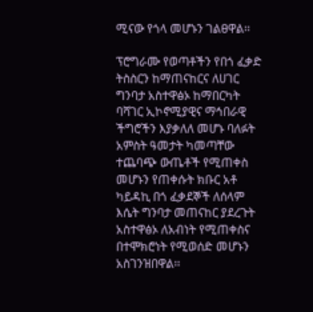ሚናው የጎላ መሆኑን ገልፀዋል፡፡

ፕሮግራሙ የወጣቶችን የበጎ ፈቃድ ትስስርን ከማጠናከርና ለሀገር ግንባታ አስተዋፅኦ ከማበርካት ባሻገር ኢኮኖሚያዊና ማኅበራዊ ችግሮችን እያቃለለ መሆኑ ባለፉት አምስት ዓመታት ካመጣቸው ተጨባጭ ውጤቶች የሚጠቀስ መሆኑን የጠቀሱት ክቡር አቶ ካይዳኪ በጎ ፈቃደኞች ለሰላም እሴት ግንባታ መጠናከር ያደረጉት አስተዋፅኦ ለአብነት የሚጠቀስና በተሞክሮነት የሚወሰድ መሆኑን አስገንዝበዋል፡፡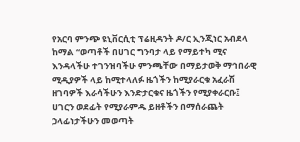የአርባ ምንጭ ዩኒቨርሲቲ ፕሬዚዳንት ዶ/ር ኢንጂነር አብደላ ከማል “ወጣቶች በሀገር ግንባታ ላይ የማይተካ ሚና እንዳላችሁ ተገንዝባችሁ ምንጫቸው በማይታወቅ ማኅበራዊ ሚዲያዎች ላይ ከሚተላለፉ ዜጎችን ከሚያራርቁ አፈራሽ ዘገባዎች እራሳችሁን እንድታርቁና ዜጎችን የሚያቀራርቡ፤ ሀገርን ወደፊት የሚያራምዱ ይዘቶችን በማሰራጨት ኃላፊነታችሁን መወጣት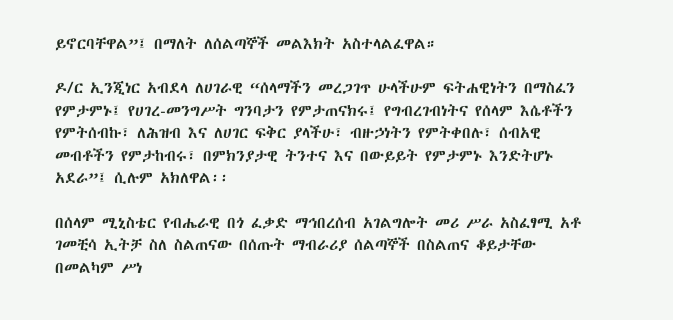ይኖርባቸዋል”፤ በማለት ለሰልጣኞች መልእክት አስተላልፈዋል።

ዶ/ር ኢንጂነር አብደላ ለሀገራዊ “ሰላማችን መረጋገጥ ሁላችሁም ፍትሐዊነትን በማስፈን የምታምኑ፤ የሀገረ-መንግሥት ግንባታን የምታጠናክሩ፤ የግብረገብነትና የሰላም እሴቶችን የምትሰብኩ፣ ለሕዝብ እና ለሀገር ፍቅር ያላችሁ፣ ብዙኃነትን የምትቀበሉ፣ ሰብአዊ መብቶችን የምታከብሩ፣ በምክንያታዊ ትንተና እና በውይይት የምታምኑ እንድትሆኑ አደራ”፤ ሲሉም አክለዋል፡፡

በሰላም ሚኒስቴር የብሔራዊ በጎ ፈቃድ ማኅበረሰብ አገልግሎት መሪ ሥራ አስፈፃሚ አቶ ገመቺሳ ኢትቻ ስለ ስልጠናው በሰጡት ማብራሪያ ሰልጣኞች በስልጠና ቆይታቸው በመልካም ሥነ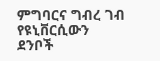ምግባርና ግብረ ገብ የዩኒቨርሲውን ደንቦች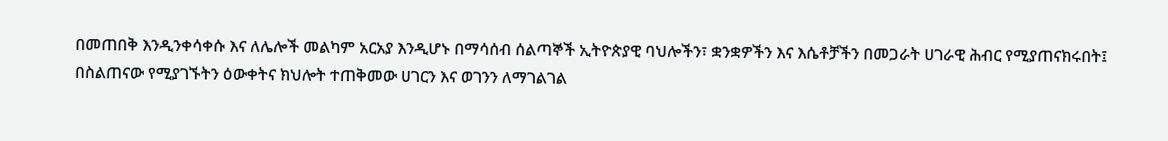በመጠበቅ እንዲንቀሳቀሱ እና ለሌሎች መልካም አርአያ እንዲሆኑ በማሳሰብ ሰልጣኞች ኢትዮጵያዊ ባህሎችን፣ ቋንቋዎችን እና እሴቶቻችን በመጋራት ሀገራዊ ሕብር የሚያጠናክሩበት፤ በስልጠናው የሚያገኙትን ዕውቀትና ክህሎት ተጠቅመው ሀገርን እና ወገንን ለማገልገል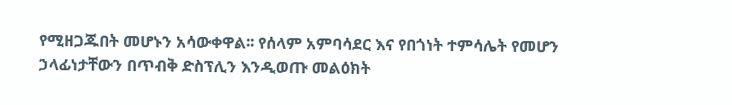የሚዘጋጁበት መሆኑን አሳውቀዋል፡፡ የሰላም አምባሳደር እና የበጎነት ተምሳሌት የመሆን ኃላፊነታቸውን በጥብቅ ድስፕሊን እንዲወጡ መልዕክት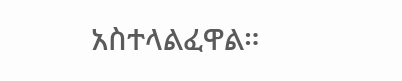አስተላልፈዋል።